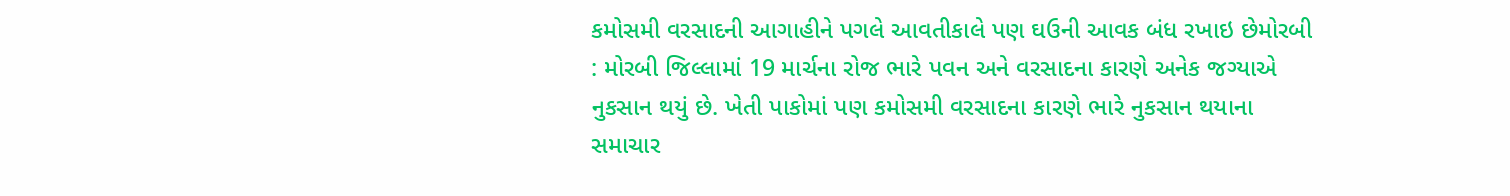કમોસમી વરસાદની આગાહીને પગલે આવતીકાલે પણ ઘઉની આવક બંધ રખાઇ છેમોરબી : મોરબી જિલ્લામાં 19 માર્ચના રોજ ભારે પવન અને વરસાદના કારણે અનેક જગ્યાએ નુકસાન થયું છે. ખેતી પાકોમાં પણ કમોસમી વરસાદના કારણે ભારે નુકસાન થયાના સમાચાર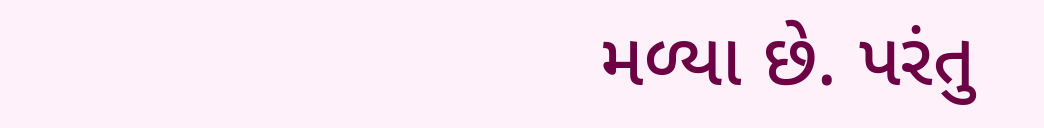મળ્યા છે. પરંતુ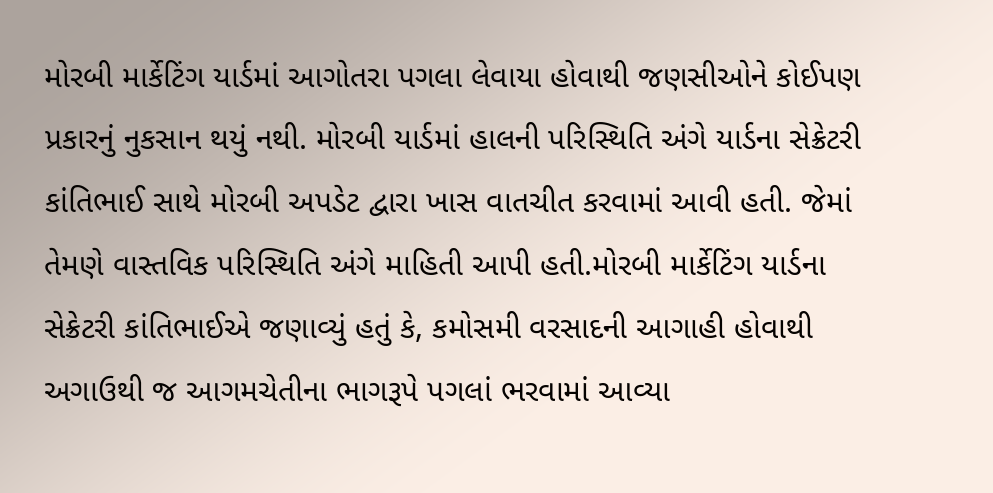મોરબી માર્કેટિંગ યાર્ડમાં આગોતરા પગલા લેવાયા હોવાથી જણસીઓને કોઈપણ પ્રકારનું નુકસાન થયું નથી. મોરબી યાર્ડમાં હાલની પરિસ્થિતિ અંગે યાર્ડના સેક્રેટરી કાંતિભાઈ સાથે મોરબી અપડેટ દ્વારા ખાસ વાતચીત કરવામાં આવી હતી. જેમાં તેમણે વાસ્તવિક પરિસ્થિતિ અંગે માહિતી આપી હતી.મોરબી માર્કેટિંગ યાર્ડના સેક્રેટરી કાંતિભાઈએ જણાવ્યું હતું કે, કમોસમી વરસાદની આગાહી હોવાથી અગાઉથી જ આગમચેતીના ભાગરૂપે પગલાં ભરવામાં આવ્યા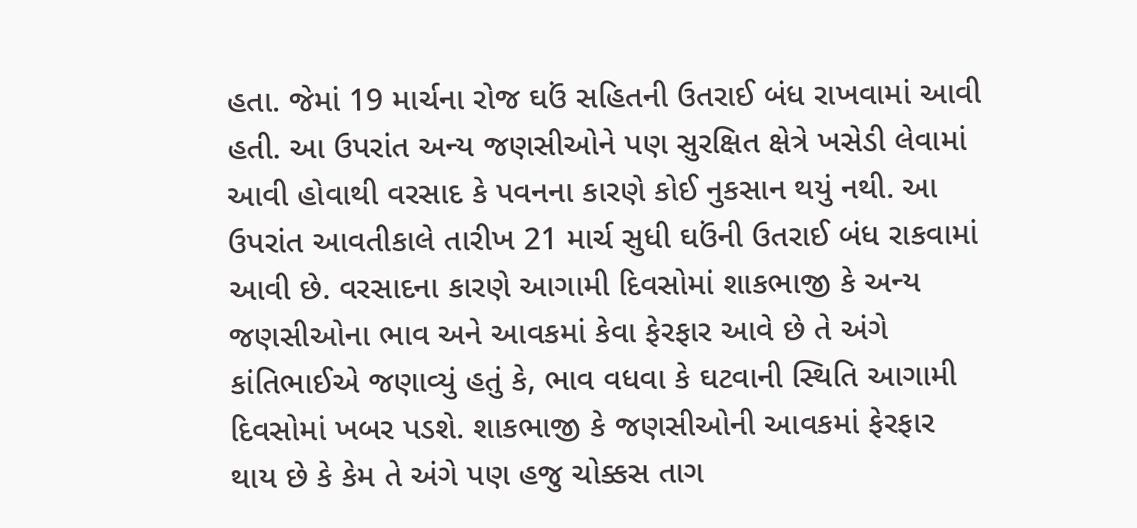હતા. જેમાં 19 માર્ચના રોજ ઘઉં સહિતની ઉતરાઈ બંધ રાખવામાં આવી હતી. આ ઉપરાંત અન્ય જણસીઓને પણ સુરક્ષિત ક્ષેત્રે ખસેડી લેવામાં આવી હોવાથી વરસાદ કે પવનના કારણે કોઈ નુકસાન થયું નથી. આ ઉપરાંત આવતીકાલે તારીખ 21 માર્ચ સુધી ઘઉંની ઉતરાઈ બંધ રાકવામાં આવી છે. વરસાદના કારણે આગામી દિવસોમાં શાકભાજી કે અન્ય જણસીઓના ભાવ અને આવકમાં કેવા ફેરફાર આવે છે તે અંગે કાંતિભાઈએ જણાવ્યું હતું કે, ભાવ વધવા કે ઘટવાની સ્થિતિ આગામી દિવસોમાં ખબર પડશે. શાકભાજી કે જણસીઓની આવકમાં ફેરફાર થાય છે કે કેમ તે અંગે પણ હજુ ચોક્કસ તાગ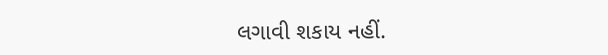લગાવી શકાય નહીં.